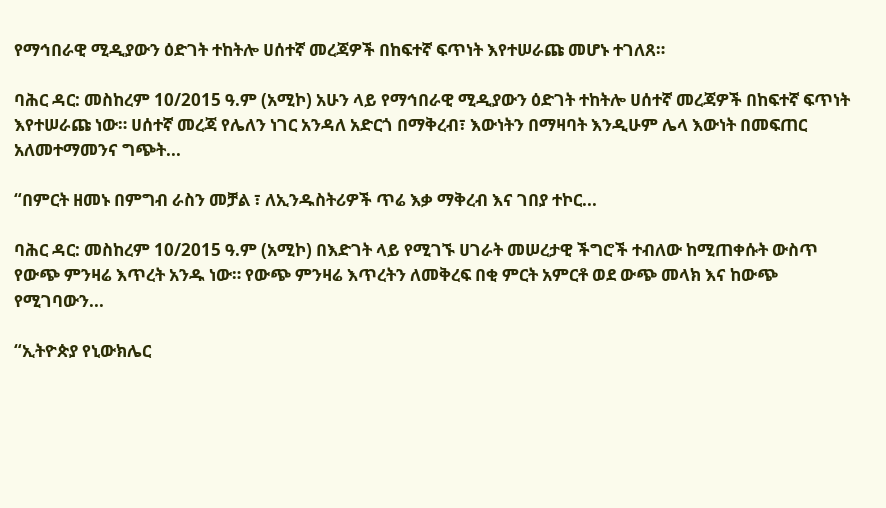የማኅበራዊ ሚዲያውን ዕድገት ተከትሎ ሀሰተኛ መረጃዎች በከፍተኛ ፍጥነት እየተሠራጩ መሆኑ ተገለጸ።

ባሕር ዳር: መስከረም 10/2015 ዓ.ም (አሚኮ) አሁን ላይ የማኅበራዊ ሚዲያውን ዕድገት ተከትሎ ሀሰተኛ መረጃዎች በከፍተኛ ፍጥነት እየተሠራጩ ነው። ሀሰተኛ መረጃ የሌለን ነገር አንዳለ አድርጎ በማቅረብ፣ እውነትን በማዛባት እንዲሁም ሌላ እውነት በመፍጠር አለመተማመንና ግጭት...

“በምርት ዘመኑ በምግብ ራስን መቻል ፣ ለኢንዱስትሪዎች ጥሬ እቃ ማቅረብ እና ገበያ ተኮር...

ባሕር ዳር: መስከረም 10/2015 ዓ.ም (አሚኮ) በእድገት ላይ የሚገኙ ሀገራት መሠረታዊ ችግሮች ተብለው ከሚጠቀሱት ውስጥ የውጭ ምንዛሬ እጥረት አንዱ ነው። የውጭ ምንዛሬ እጥረትን ለመቅረፍ በቂ ምርት አምርቶ ወደ ውጭ መላክ እና ከውጭ የሚገባውን...

“ኢትዮጵያ የኒውክሌር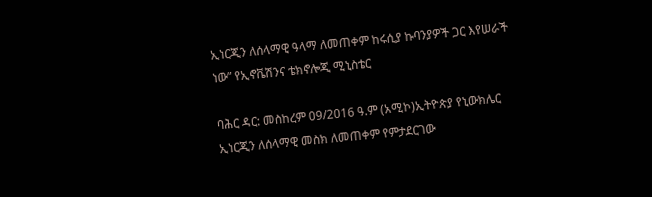ኢነርጂን ለሰላማዊ ዓላማ ለመጠቀም ከሩሲያ ኩባንያዎች ጋር እየሠራች ነው” የኢኖቬሽንና ቴክኖሎጂ ሚኒስቴር

ባሕር ዳር: መስከረም 09/2016 ዓ.ም (አሚኮ)ኢትዮጵያ የኒውክሌር ኢነርጂን ለሰላማዊ መስክ ለመጠቀም የምታደርገው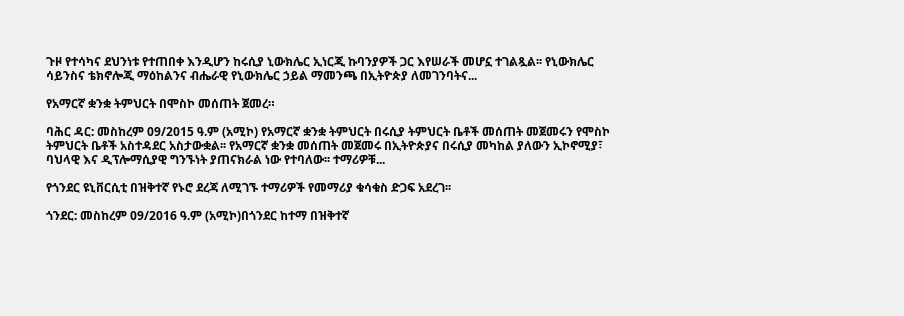ጉዞ የተሳካና ደህንነቱ የተጠበቀ እንዲሆን ከሩሲያ ኒውክሌር ኢነርጂ ኩባንያዎች ጋር እየሠራች መሆኗ ተገልጿል፡፡ የኒውክሌር ሳይንስና ቴክኖሎጂ ማዕከልንና ብሔራዊ የኒውክሌር ኃይል ማመንጫ በኢትዮጵያ ለመገንባትና...

የአማርኛ ቋንቋ ትምህርት በሞስኮ መሰጠት ጀመረ።

ባሕር ዳር: መስከረም 09/2015 ዓ.ም (አሚኮ) የአማርኛ ቋንቋ ትምህርት በሩሲያ ትምህርት ቤቶች መሰጠት መጀመሩን የሞስኮ ትምህርት ቤቶች አስተዳደር አስታውቋል፡፡ የአማርኛ ቋንቋ መሰጠት መጀመሩ በኢትዮጵያና በሩሲያ መካከል ያለውን ኢኮኖሚያ፣ ባህላዊ እና ዲፕሎማሲያዊ ግንኙነት ያጠናክራል ነው የተባለው፡፡ ተማሪዎቹ...

የጎንደር ዩኒቨርሲቲ በዝቅተኛ የኑሮ ደረጃ ለሚገኙ ተማሪዎች የመማሪያ ቁሳቁስ ድጋፍ አደረገ፡፡

ጎንደር: መስከረም 09/2016 ዓ.ም (አሚኮ)በጎንደር ከተማ በዝቅተኛ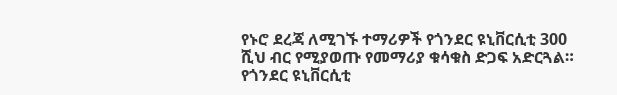የኑሮ ደረጃ ለሚገኙ ተማሪዎች የጎንደር ዩኒቨርሲቲ 300 ሺህ ብር የሚያወጡ የመማሪያ ቁሳቁስ ድጋፍ አድርጓል። የጎንደር ዩኒቨርሲቲ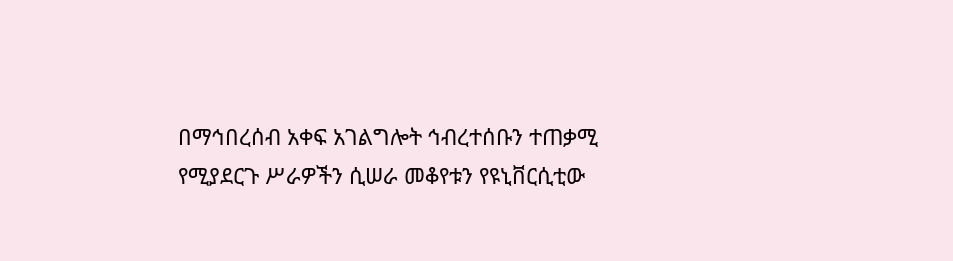በማኅበረሰብ አቀፍ አገልግሎት ኅብረተሰቡን ተጠቃሚ የሚያደርጉ ሥራዎችን ሲሠራ መቆየቱን የዩኒቨርሲቲው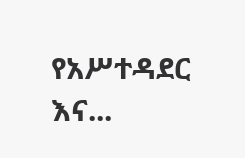የአሥተዳደር እና...